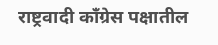राष्ट्रवादी काँग्रेस पक्षातील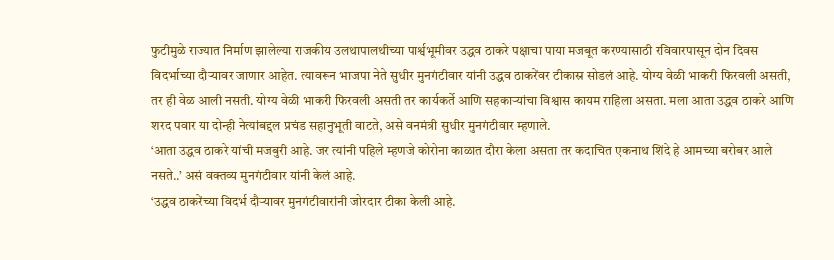फुटीमुळे राज्यात निर्माण झालेल्या राजकीय उलथापालथीच्या पार्श्वभूमीवर उद्धव ठाकरे पक्षाचा पाया मजबूत करण्यासाठी रविवारपासून दोन दिवस विदर्भाच्या दौऱ्यावर जाणार आहेत. त्यावरून भाजपा नेते सुधीर मुनगंटीवार यांनी उद्धव ठाकरेंवर टीकास्र सोडलं आहे. योग्य वेळी भाकरी फिरवली असती, तर ही वेळ आली नसती. योग्य वेळी भाकरी फिरवली असती तर कार्यकर्ते आणि सहकाऱ्यांचा विश्वास कायम राहिला असता. मला आता उद्धव ठाकरे आणि शरद पवार या दोन्ही नेत्यांबद्दल प्रचंड सहानुभूती वाटते, असे वनमंत्री सुधीर मुनगंटीवार म्हणाले.
‘आता उद्धव ठाकरे यांची मजबुरी आहे. जर त्यांनी पहिले म्हणजे कोरोना काळात दौरा केला असता तर कदाचित एकनाथ शिंदे हे आमच्या बरोबर आले नसते..’ असं वक्तव्य मुनगंटीवार यांनी केलं आहे.
‘उद्धव ठाकरेंच्या विदर्भ दौऱ्यावर मुनगंटीवारांनी जोरदार टीका केली आहे.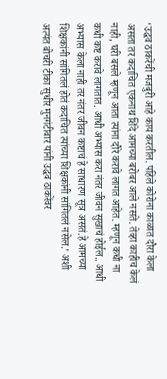‘उद्धव ठाकरेंची मजबुरी आहे काय करतील. पहिले कोरोना काळात दौरा केला असता तर कदाचित एकनाथ शिंदे आमच्या बरोबर आले नसते. तेव्हा काहीच केलं नाही, घरी बसले म्हणून आता त्यांना दौरे करावे लागत आहेत. म्हणून कधी ना कधी कष्ट करावे लागतात. आधी अभ्यास करा नंतर जीवन सुखाचं होईल.. आधी अभ्यास केला नाही तर नंतर जीवन कष्टाचं हे साधारण सूत्र असतं.हे आमच्या शिक्षकांनी सांगितलं होतं कदाचित त्यांच्या शिक्षकांनी सांगितलं नसेल.’ अशी अत्यंत बोचरी टीका सुधीर मुनगंटीवार यांनी उद्धव ठाकरेंवर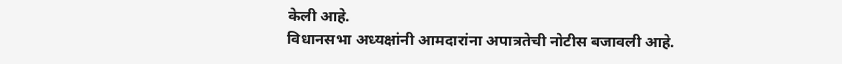केली आहे.
विधानसभा अध्यक्षांनी आमदारांना अपात्रतेची नोटीस बजावली आहे.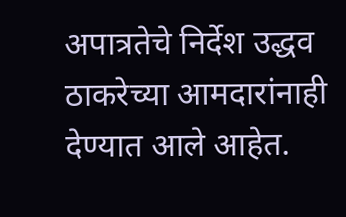अपात्रतेचे निर्देश उद्धव ठाकरेच्या आमदारांनाही देण्यात आले आहेत.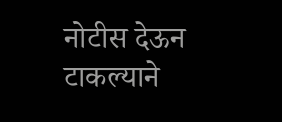नोटीस देऊन टाकल्याने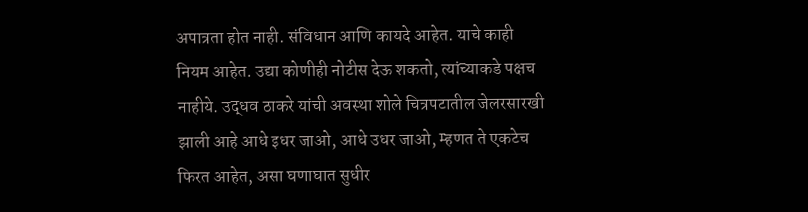अपात्रता होत नाही. संविधान आणि कायदे आहेत. याचे काही नियम आहेत. उद्या कोणीही नोटीस देऊ शकतो, त्यांच्याकडे पक्षच नाहीये. उद्धव ठाकरे यांची अवस्था शोले चित्रपटातील जेलरसारखी झाली आहे आधे इधर जाओ, आधे उधर जाओ, म्हणत ते एकटेच फिरत आहेत, असा घणाघात सुधीर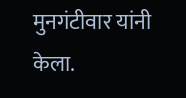मुनगंटीवार यांनी केला.